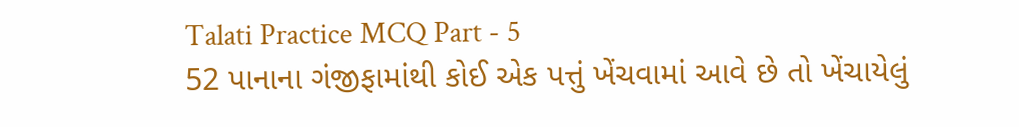Talati Practice MCQ Part - 5
52 પાનાના ગંજીફામાંથી કોઈ એક પત્તું ખેંચવામાં આવે છે તો ખેંચાયેલું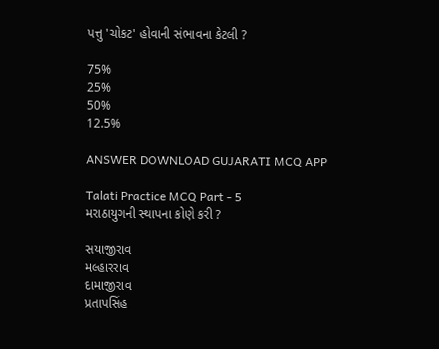પત્તુ 'ચોકટ' હોવાની સંભાવના કેટલી ?

75%
25%
50%
12.5%

ANSWER DOWNLOAD GUJARATI MCQ APP

Talati Practice MCQ Part - 5
મરાઠાયુગની સ્થાપના કોણે કરી ?

સયાજીરાવ
મલ્હારરાવ
દામાજીરાવ
પ્રતાપસિંહ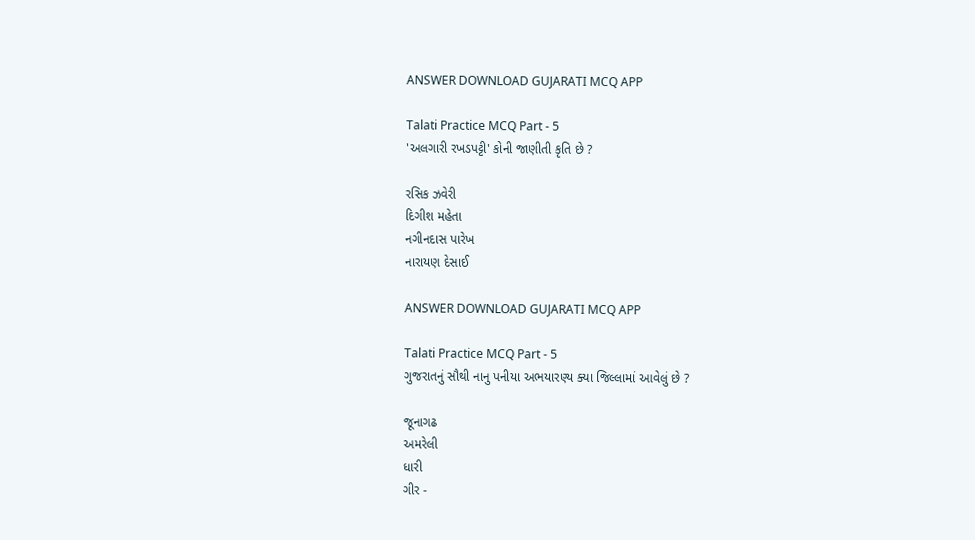ANSWER DOWNLOAD GUJARATI MCQ APP

Talati Practice MCQ Part - 5
'અલગારી રખડપટ્ટી' કોની જાણીતી કૃતિ છે ?

રસિક ઝવેરી
દિગીશ મહેતા
નગીનદાસ પારેખ
નારાયણ દેસાઈ

ANSWER DOWNLOAD GUJARATI MCQ APP

Talati Practice MCQ Part - 5
ગુજરાતનું સૌથી નાનુ પનીયા અભયારણ્ય ક્યા જિલ્લામાં આવેલું છે ?

જૂનાગઢ
અમરેલી
ધારી
ગીર -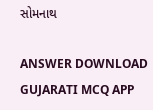સોમનાથ

ANSWER DOWNLOAD GUJARATI MCQ APP